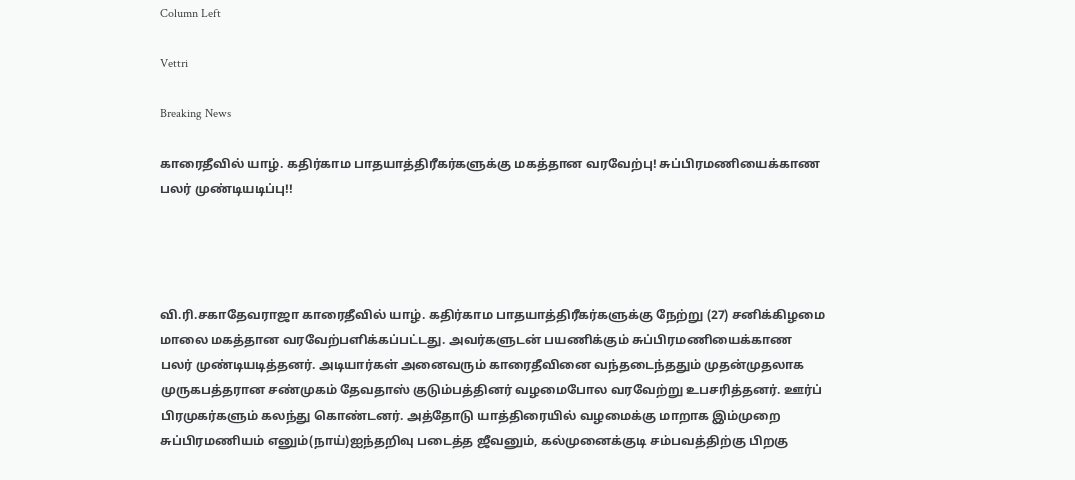Column Left

Vettri

Breaking News

காரைதீவில் யாழ். கதிர்காம பாதயாத்திரீகர்களுக்கு மகத்தான வரவேற்பு! சுப்பிரமணியைக்காண பலர் முண்டியடிப்பு!!




வி.ரி.சகாதேவராஜா காரைதீவில் யாழ். கதிர்காம பாதயாத்திரீகர்களுக்கு நேற்று (27) சனிக்கிழமை மாலை மகத்தான வரவேற்பளிக்கப்பட்டது. அவர்களுடன் பயணிக்கும் சுப்பிரமணியைக்காண பலர் முண்டியடித்தனர். அடியார்கள் அனைவரும் காரைதீவினை வந்தடைந்ததும் முதன்முதலாக முருகபத்தரான சண்முகம் தேவதாஸ் குடும்பத்தினர் வழமைபோல வரவேற்று உபசரித்தனர். ஊர்ப் பிரமுகர்களும் கலந்து கொண்டனர். அத்தோடு யாத்திரையில் வழமைக்கு மாறாக இம்முறை சுப்பிரமணியம் எனும்(நாய்)ஐந்தறிவு படைத்த ஜீவனும், கல்முனைக்குடி சம்பவத்திற்கு பிறகு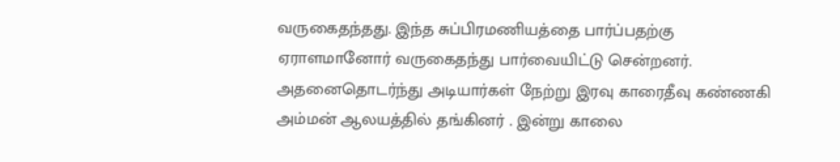வருகைதந்தது. இந்த சுப்பிரமணியத்தை பார்ப்பதற்கு ஏராளமானோர் வருகைதந்து பார்வையிட்டு சென்றனர். அதனைதொடர்ந்து அடியார்கள் நேற்று இரவு காரைதீவு கண்ணகி அம்மன் ஆலயத்தில் தங்கினர் . இன்று காலை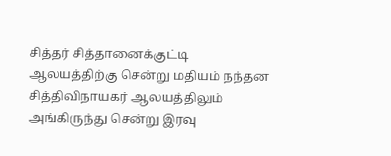சித்தர் சித்தானைக்குட்டி ஆலயத்திற்கு சென்று மதியம் நந்தன சித்திவிநாயகர் ஆலயத்திலும் அங்கிருந்து சென்று இரவு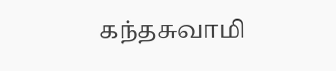கந்தசுவாமி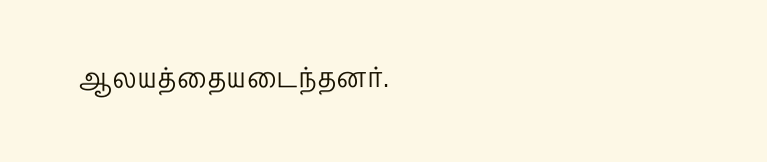ஆலயத்தையடைந்தனர்.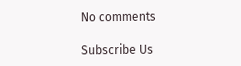No comments

Subscribe Us